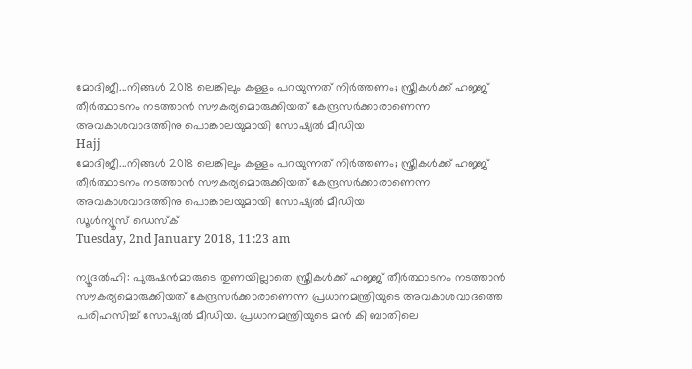മോദിജീ...നിങ്ങള്‍ 2018 ലെങ്കിലും കള്ളം പറയുന്നത് നിര്‍ത്തണം; സ്ത്രീകള്‍ക്ക് ഹജ്ജ് തീര്‍ത്ഥാടനം നടത്താന്‍ സൗകര്യമൊരുക്കിയത് കേന്ദ്രസര്‍ക്കാരാണെന്ന അവകാശവാദത്തിനു പൊങ്കാലയുമായി സോഷ്യല്‍ മീഡിയ
Hajj
മോദിജീ...നിങ്ങള്‍ 2018 ലെങ്കിലും കള്ളം പറയുന്നത് നിര്‍ത്തണം; സ്ത്രീകള്‍ക്ക് ഹജ്ജ് തീര്‍ത്ഥാടനം നടത്താന്‍ സൗകര്യമൊരുക്കിയത് കേന്ദ്രസര്‍ക്കാരാണെന്ന അവകാശവാദത്തിനു പൊങ്കാലയുമായി സോഷ്യല്‍ മീഡിയ
ഡൂള്‍ന്യൂസ് ഡെസ്‌ക്
Tuesday, 2nd January 2018, 11:23 am

ന്യൂദല്‍ഹി: പുരുഷന്‍മാരുടെ തുണയില്ലാതെ സ്ത്രീകള്‍ക്ക് ഹജ്ജ് തീര്‍ത്ഥാടനം നടത്താന്‍ സൗകര്യമൊരുക്കിയത് കേന്ദ്രസര്‍ക്കാരാണെന്ന പ്രധാനമന്ത്രിയുടെ അവകാശവാദത്തെ പരിഹസിച്ച് സോഷ്യല്‍ മീഡിയ. പ്രധാനമന്ത്രിയുടെ മന്‍ കി ബാതിലെ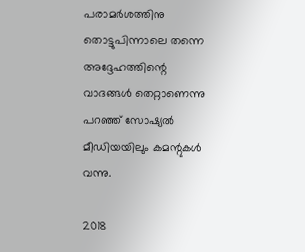പരാമര്‍ശത്തിനു തൊട്ടുപിന്നാലെ തന്നെ അദ്ദേഹത്തിന്റെ വാദങ്ങള്‍ തെറ്റാണെന്നു പറഞ്ഞ് സോഷ്യല്‍ മീഡിയയിലും കമന്റുകള്‍ വന്നു.

2018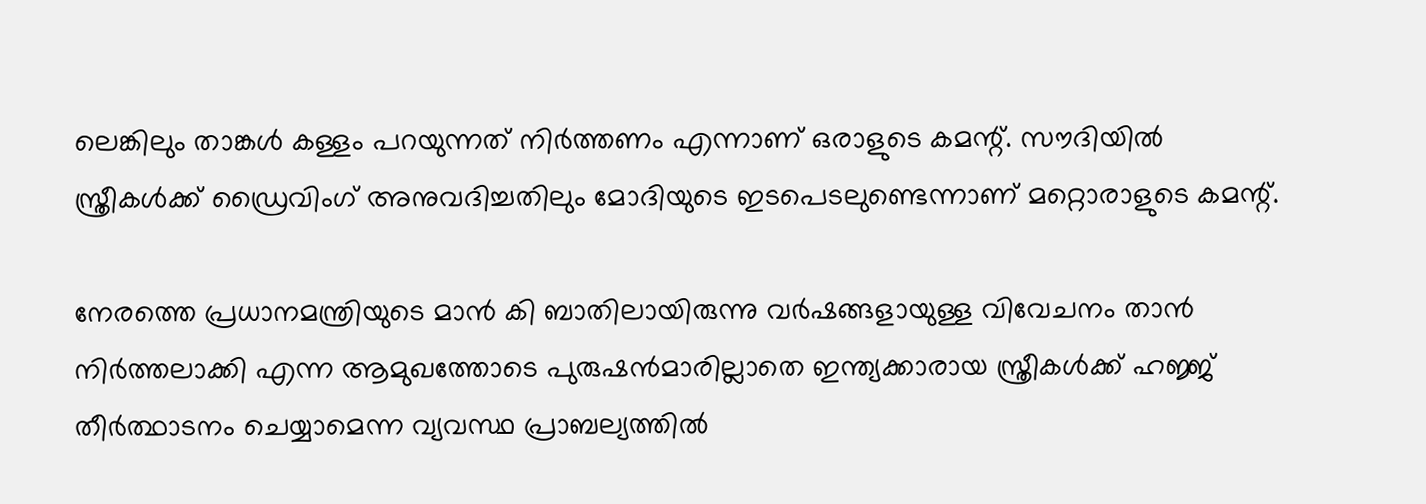ലെങ്കിലും താങ്കള്‍ കള്ളം പറയുന്നത് നിര്‍ത്തണം എന്നാണ് ഒരാളുടെ കമന്റ്. സൗദിയില്‍ സ്ത്രീകള്‍ക്ക് ഡ്രൈവിംഗ് അനുവദിച്ചതിലും മോദിയുടെ ഇടപെടലുണ്ടെന്നാണ് മറ്റൊരാളുടെ കമന്റ്.

നേരത്തെ പ്രധാനമന്ത്രിയുടെ മാന്‍ കി ബാതിലായിരുന്നു വര്‍ഷങ്ങളായുള്ള വിവേചനം താന്‍ നിര്‍ത്തലാക്കി എന്ന ആമുഖത്തോടെ പുരുഷന്‍മാരില്ലാതെ ഇന്ത്യക്കാരായ സ്ത്രീകള്‍ക്ക് ഹജ്ജ് തീര്‍ത്ഥാടനം ചെയ്യാമെന്ന വ്യവസ്ഥ പ്രാബല്യത്തില്‍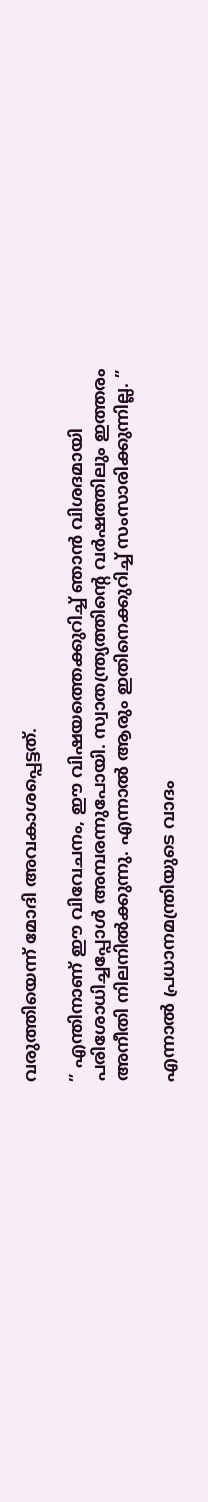വരുത്തിയെന്ന് മോദി അവകാശപ്പെട്ടത്.

” എന്തിനാണ് ഈ വിവേചനം, ഈ വിഷയത്തെക്കുറിച്ച് ഞാന്‍ വിശദമായി പരിശോധിച്ചപ്പോള്‍ അമ്പരന്നുപോയി. സ്വാതന്ത്ര്യത്തിന്റെ വര്‍ഷത്തിലും ഇത്തരം അനീതി നിലനില്‍ക്കുന്നു. എന്നാല്‍ ആരും ഇതിനെക്കുറിച്ച് സംസാരിക്കുന്നില്ല. ”

എന്നാല്‍ പ്രധാനമന്ത്രിയുടെ വാദം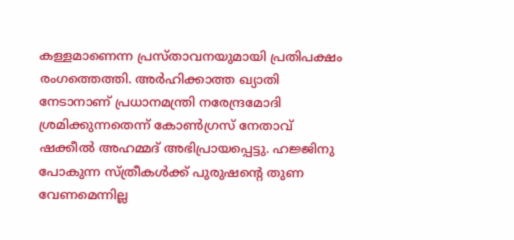കള്ളമാണെന്ന പ്രസ്താവനയുമായി പ്രതിപക്ഷം രംഗത്തെത്തി. അര്‍ഹിക്കാത്ത ഖ്യാതി നേടാനാണ് പ്രധാനമന്ത്രി നരേന്ദ്രമോദി ശ്രമിക്കുന്നതെന്ന് കോണ്‍ഗ്രസ് നേതാവ് ഷക്കീല്‍ അഹമ്മദ് അഭിപ്രായപ്പെട്ടു. ഹജ്ജിനു പോകുന്ന സ്ത്രീകള്‍ക്ക് പുരുഷന്റെ തുണ വേണമെന്നില്ല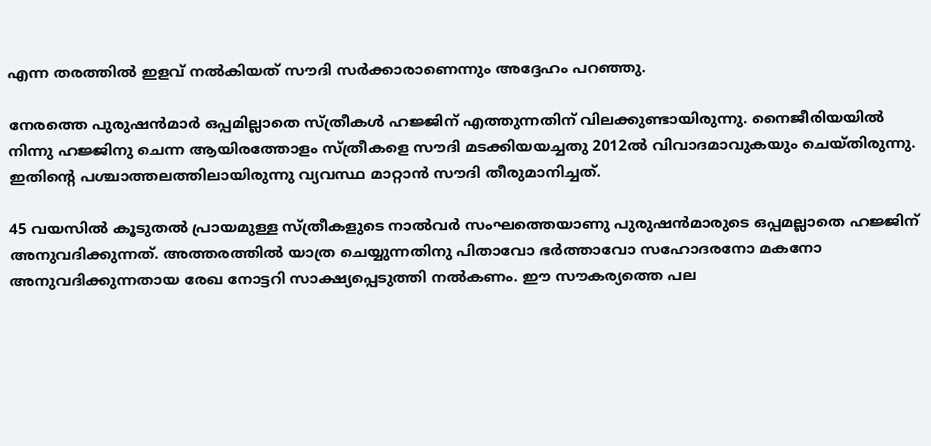എന്ന തരത്തില്‍ ഇളവ് നല്‍കിയത് സൗദി സര്‍ക്കാരാണെന്നും അദ്ദേഹം പറഞ്ഞു.

നേരത്തെ പുരുഷന്‍മാര്‍ ഒപ്പമില്ലാതെ സ്ത്രീകള്‍ ഹജ്ജിന് എത്തുന്നതിന് വിലക്കുണ്ടായിരുന്നു. നൈജീരിയയില്‍ നിന്നു ഹജ്ജിനു ചെന്ന ആയിരത്തോളം സ്ത്രീകളെ സൗദി മടക്കിയയച്ചതു 2012ല്‍ വിവാദമാവുകയും ചെയ്തിരുന്നു. ഇതിന്റെ പശ്ചാത്തലത്തിലായിരുന്നു വ്യവസ്ഥ മാറ്റാന്‍ സൗദി തീരുമാനിച്ചത്.

45 വയസില്‍ കൂടുതല്‍ പ്രായമുള്ള സ്ത്രീകളുടെ നാല്‍വര്‍ സംഘത്തെയാണു പുരുഷന്‍മാരുടെ ഒപ്പമല്ലാതെ ഹജ്ജിന് അനുവദിക്കുന്നത്. അത്തരത്തില്‍ യാത്ര ചെയ്യുന്നതിനു പിതാവോ ഭര്‍ത്താവോ സഹോദരനോ മകനോ അനുവദിക്കുന്നതായ രേഖ നോട്ടറി സാക്ഷ്യപ്പെടുത്തി നല്‍കണം. ഈ സൗകര്യത്തെ പല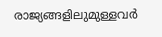രാജ്യങ്ങളിലുമുള്ളവര്‍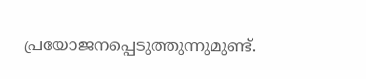പ്രയോജനപ്പെടുത്തുന്നുമുണ്ട്.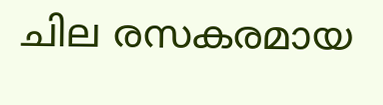ചില രസകരമായ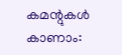കമന്റുകള്‍ കാണാം: